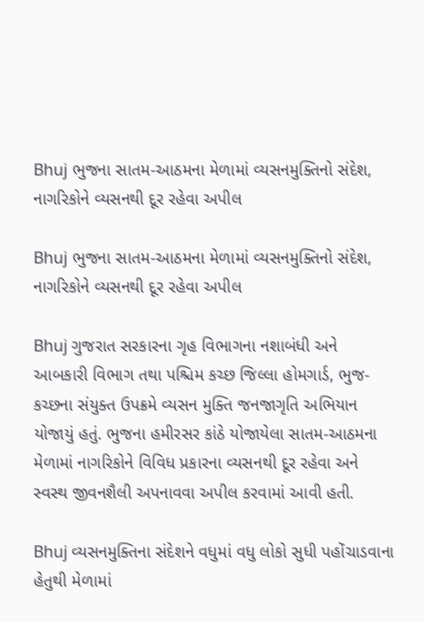Bhuj ભુજના સાતમ-આઠમના મેળામાં વ્યસનમુક્તિનો સંદેશ, નાગરિકોને વ્યસનથી દૂર રહેવા અપીલ

Bhuj ભુજના સાતમ-આઠમના મેળામાં વ્યસનમુક્તિનો સંદેશ, નાગરિકોને વ્યસનથી દૂર રહેવા અપીલ

Bhuj ગુજરાત સરકારના ગૃહ વિભાગના નશાબંધી અને આબકારી વિભાગ તથા પશ્ચિમ કચ્છ જિલ્લા હોમગાર્ડ, ભુજ-કચ્છના સંયુક્ત ઉપક્રમે વ્યસન મુક્તિ જનજાગૃતિ અભિયાન યોજાયું હતું. ભુજના હમીરસર કાંઠે યોજાયેલા સાતમ-આઠમના મેળામાં નાગરિકોને વિવિધ પ્રકારના વ્યસનથી દૂર રહેવા અને સ્વસ્થ જીવનશૈલી અપનાવવા અપીલ કરવામાં આવી હતી.

Bhuj વ્યસનમુક્તિના સંદેશને વધુમાં વધુ લોકો સુધી પહોંચાડવાના હેતુથી મેળામાં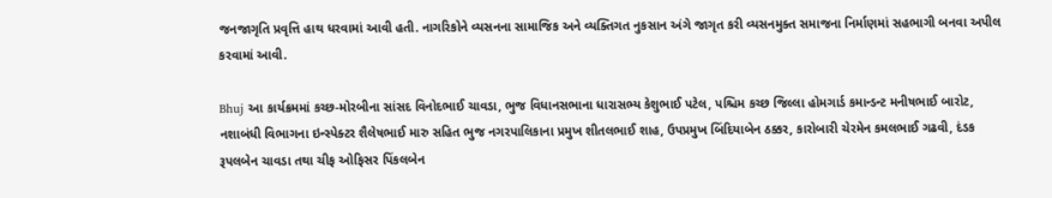જનજાગૃતિ પ્રવૃત્તિ હાથ ધરવામાં આવી હતી. નાગરિકોને વ્યસનના સામાજિક અને વ્યક્તિગત નુકસાન અંગે જાગૃત કરી વ્યસનમુક્ત સમાજના નિર્માણમાં સહભાગી બનવા અપીલ કરવામાં આવી.

Bhuj આ કાર્યક્રમમાં કચ્છ-મોરબીના સાંસદ વિનોદભાઈ ચાવડા, ભુજ વિધાનસભાના ધારાસભ્ય કેશુભાઈ પટેલ, પશ્ચિમ કચ્છ જિલ્લા હોમગાર્ડ કમાન્ડન્ટ મનીષભાઈ બારોટ, નશાબંધી વિભાગના ઇન્સ્પેક્ટર શૈલેષભાઈ મારુ સહિત ભુજ નગરપાલિકાના પ્રમુખ શીતલભાઈ શાહ, ઉપપ્રમુખ બિંદિયાબેન ઠક્કર, કારોબારી ચેરમેન કમલભાઈ ગઢવી, દંડક રૂપલબેન ચાવડા તથા ચીફ ઓફિસર પિંકલબેન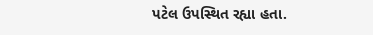પટેલ ઉપસ્થિત રહ્યા હતા.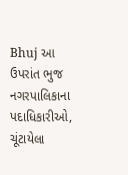Bhuj આ ઉપરાંત ભુજ નગરપાલિકાના પદાધિકારીઓ, ચૂંટાયેલા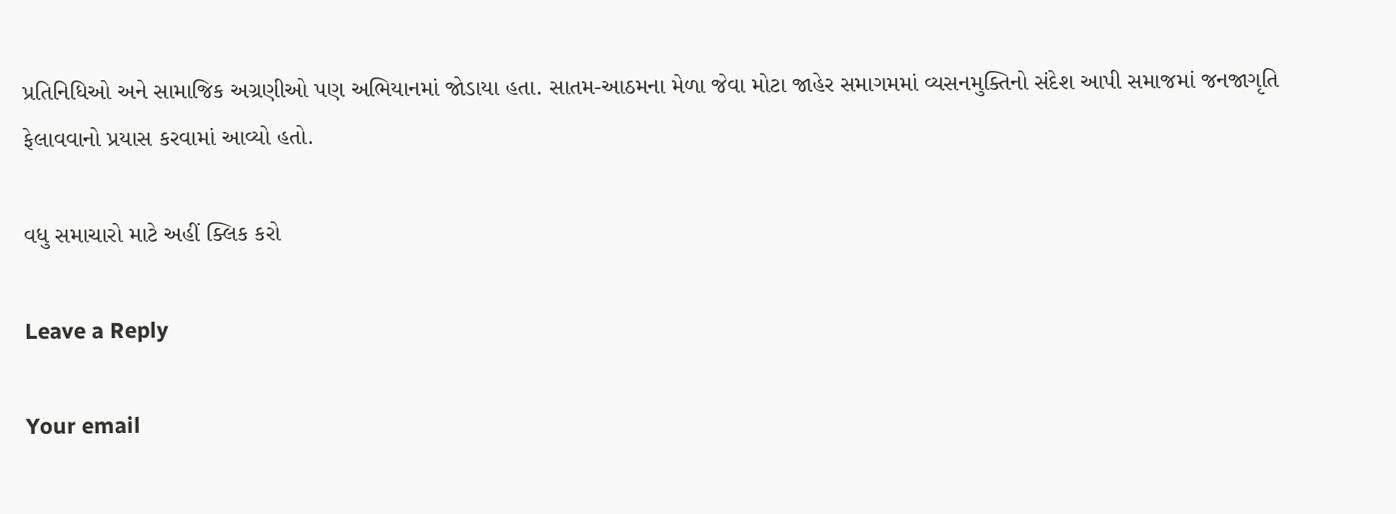પ્રતિનિધિઓ અને સામાજિક અગ્રણીઓ પણ અભિયાનમાં જોડાયા હતા. સાતમ-આઠમના મેળા જેવા મોટા જાહેર સમાગમમાં વ્યસનમુક્તિનો સંદેશ આપી સમાજમાં જનજાગૃતિ ફેલાવવાનો પ્રયાસ કરવામાં આવ્યો હતો.

વધુ સમાચારો માટે અહીં ક્લિક કરો

Leave a Reply

Your email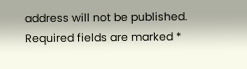address will not be published. Required fields are marked *